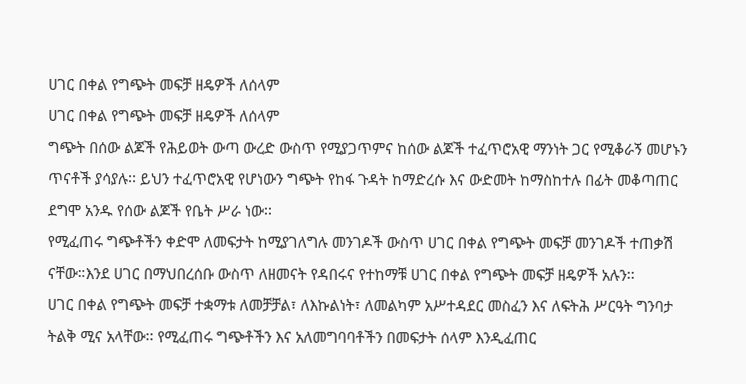ሀገር በቀል የግጭት መፍቻ ዘዴዎች ለሰላም
ሀገር በቀል የግጭት መፍቻ ዘዴዎች ለሰላም
ግጭት በሰው ልጆች የሕይወት ውጣ ውረድ ውስጥ የሚያጋጥምና ከሰው ልጆች ተፈጥሮአዊ ማንነት ጋር የሚቆራኝ መሆኑን ጥናቶች ያሳያሉ፡፡ ይህን ተፈጥሮአዊ የሆነውን ግጭት የከፋ ጉዳት ከማድረሱ እና ውድመት ከማስከተሉ በፊት መቆጣጠር ደግሞ አንዱ የሰው ልጆች የቤት ሥራ ነው፡፡
የሚፈጠሩ ግጭቶችን ቀድሞ ለመፍታት ከሚያገለግሉ መንገዶች ውስጥ ሀገር በቀል የግጭት መፍቻ መንገዶች ተጠቃሽ ናቸው።እንደ ሀገር በማህበረሰቡ ውስጥ ለዘመናት የዳበሩና የተከማቹ ሀገር በቀል የግጭት መፍቻ ዘዴዎች አሉን፡፡
ሀገር በቀል የግጭት መፍቻ ተቋማቱ ለመቻቻል፣ ለእኩልነት፣ ለመልካም አሥተዳደር መስፈን እና ለፍትሕ ሥርዓት ግንባታ ትልቅ ሚና አላቸው፡፡ የሚፈጠሩ ግጭቶችን እና አለመግባባቶችን በመፍታት ሰላም እንዲፈጠር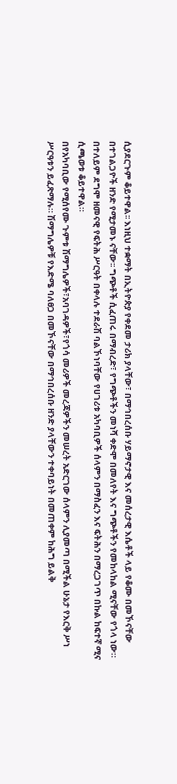ሲያደርጉም ቆይተዋል፡፡ እነዚህ ተቋማት በኢትዮጵያ የቀደመ ታሪክ ያላቸው፣ በማኅበረሰቡ ሃይማኖታዊ እና መሰረታዊ እሴቶች ላይ የቆሙ በመኾናቸው በተገልጋዮች ዘንድ የሚታመኑ ናቸው፡፡ ግጭቶች ሲፈጠሩ በማብረድ፣ የግጭቶችን መነሻ ቀድሞ በመለየት እና ግጭቶችን የመከላከል ሚናቸው የጎላ ነው። በተለይም ደግሞ ዘመናዊ የፍትሕ ሥርዓት በቀላሉ ተደራሽ ባልኾነባቸው የሀገሪቱ አካባቢዎች ሰላምን በማስፈን እና ፍትሕን በማረጋገጥ በኩል ከፍተኛ ሚና ሲጫወቱ ቆይተዋል።
በየአካባቢው የሚሰየሙ ጉምቱ ሽማግሌዎች፣አባገዳዎች፣የጎሳ መሪዎች መረጃዎችን መሠረት አድርገው ሰላምን ሊያመጣ በሚችል ሁኔታ የእርቅ ሥነ ሥርዓቱን ይፈጽማሉ። ሽማግሌዎቹ የእድሜ ባለፀጋ በመኾናቸው በማኅበረሰቡ ዘንድ ያላቸውን ተቀባይነት በመጠቀም ከሕግ ይልቅ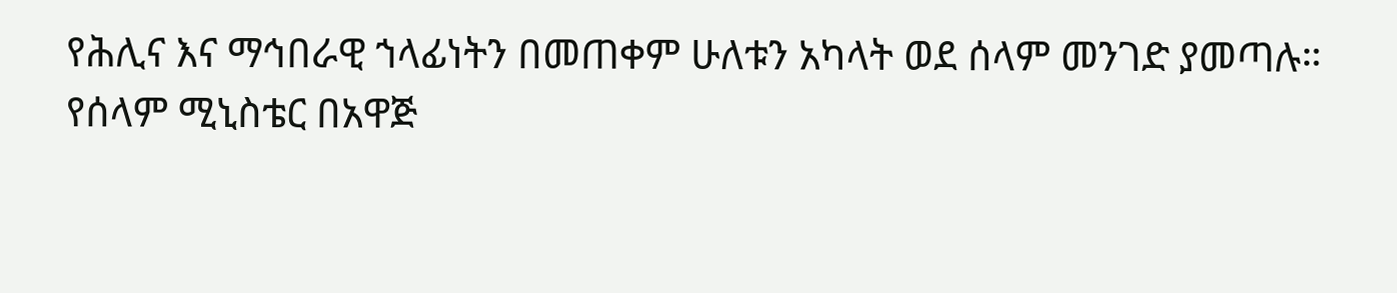የሕሊና እና ማኅበራዊ ኀላፊነትን በመጠቀም ሁለቱን አካላት ወደ ሰላም መንገድ ያመጣሉ።
የሰላም ሚኒስቴር በአዋጅ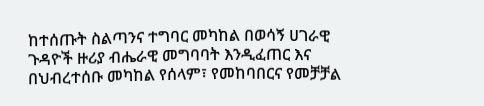ከተሰጡት ስልጣንና ተግባር መካከል በወሳኝ ሀገራዊ ጉዳዮች ዙሪያ ብሔራዊ መግባባት እንዲፈጠር እና በህብረተሰቡ መካከል የሰላም፣ የመከባበርና የመቻቻል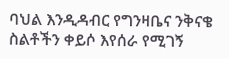ባህል እንዲዳብር የግንዛቤና ንቅናቄ ስልቶችን ቀይሶ እየሰራ የሚገኝ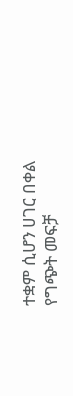ተቋም ሲሆን ሀገር በቀል የግጭት መፍቻ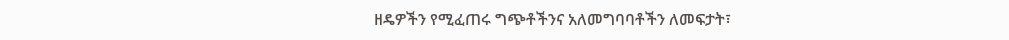ዘዴዎችን የሚፈጠሩ ግጭቶችንና አለመግባባቶችን ለመፍታት፣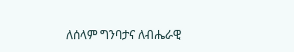ለሰላም ግንባታና ለብሔራዊ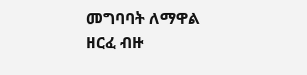መግባባት ለማዋል ዘርፈ ብዙ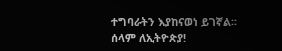ተግባራትን እያከናወነ ይገኛል፡፡
ሰላም ለኢትዮጵያ!